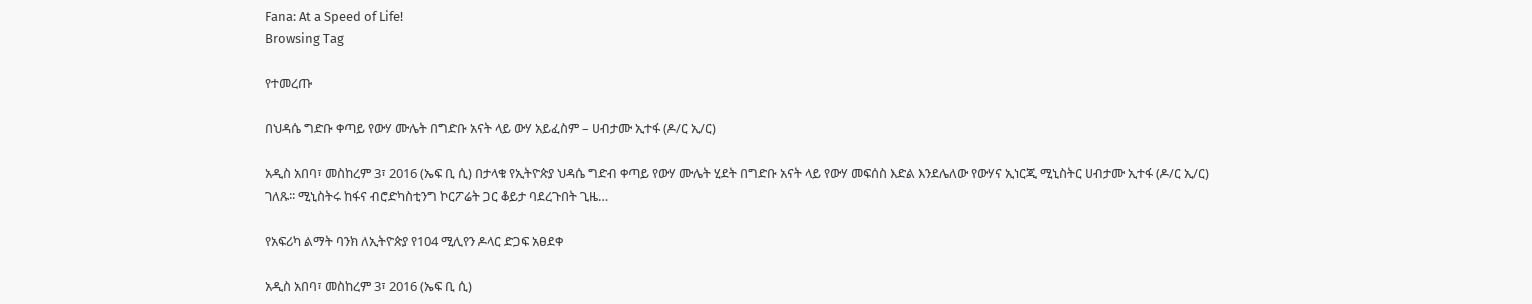Fana: At a Speed of Life!
Browsing Tag

የተመረጡ

በህዳሴ ግድቡ ቀጣይ የውሃ ሙሌት በግድቡ አናት ላይ ውሃ አይፈስም – ሀብታሙ ኢተፋ (ዶ/ር ኢ/ር)

አዲስ አበባ፣ መስከረም 3፣ 2016 (ኤፍ ቢ ሲ) በታላቁ የኢትዮጵያ ህዳሴ ግድብ ቀጣይ የውሃ ሙሌት ሂደት በግድቡ አናት ላይ የውሃ መፍሰስ እድል እንደሌለው የውሃና ኢነርጂ ሚኒስትር ሀብታሙ ኢተፋ (ዶ/ር ኢ/ር) ገለጹ፡፡ ሚኒስትሩ ከፋና ብሮድካስቲንግ ኮርፖሬት ጋር ቆይታ ባደረጉበት ጊዜ…

የአፍሪካ ልማት ባንክ ለኢትዮጵያ የ104 ሚሊየን ዶላር ድጋፍ አፀደቀ

አዲስ አበባ፣ መስከረም 3፣ 2016 (ኤፍ ቢ ሲ)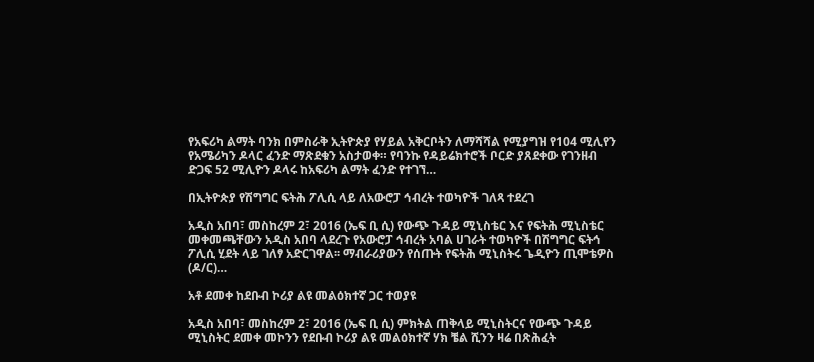የአፍሪካ ልማት ባንክ በምስራቅ ኢትዮጵያ የሃይል አቅርቦትን ለማሻሻል የሚያግዝ የ104 ሚሊየን የአሜሪካን ዶላር ፈንድ ማጽደቁን አስታወቀ። የባንኩ የዳይሬክተሮች ቦርድ ያጸደቀው የገንዘብ ድጋፍ 52 ሚሊዮን ዶላሩ ከአፍሪካ ልማት ፈንድ የተገኘ…

በኢትዮጵያ የሽግግር ፍትሕ ፖሊሲ ላይ ለአውሮፓ ኅብረት ተወካዮች ገለጻ ተደረገ

አዲስ አበባ፣ መስከረም 2፣ 2016 (ኤፍ ቢ ሲ) የውጭ ጉዳይ ሚኒስቴር እና የፍትሕ ሚኒስቴር መቀመጫቸውን አዲስ አበባ ላደረጉ የአውሮፓ ኅብረት አባል ሀገራት ተወካዮች በሽግግር ፍትኅ ፖሊሲ ሂደት ላይ ገለፃ አድርገዋል፡፡ ማብራሪያውን የሰጡት የፍትሕ ሚኒስትሩ ጌዲዮን ጢሞቴዎስ (ዶ/ር)…

አቶ ደመቀ ከደቡብ ኮሪያ ልዩ መልዕክተኛ ጋር ተወያዩ

አዲስ አበባ፣ መስከረም 2፣ 2016 (ኤፍ ቢ ሲ) ምክትል ጠቅላይ ሚኒስትርና የውጭ ጉዳይ ሚኒስትር ደመቀ መኮንን የደቡብ ኮሪያ ልዩ መልዕክተኛ ሃክ ቼል ሺንን ዛሬ በጽሕፈት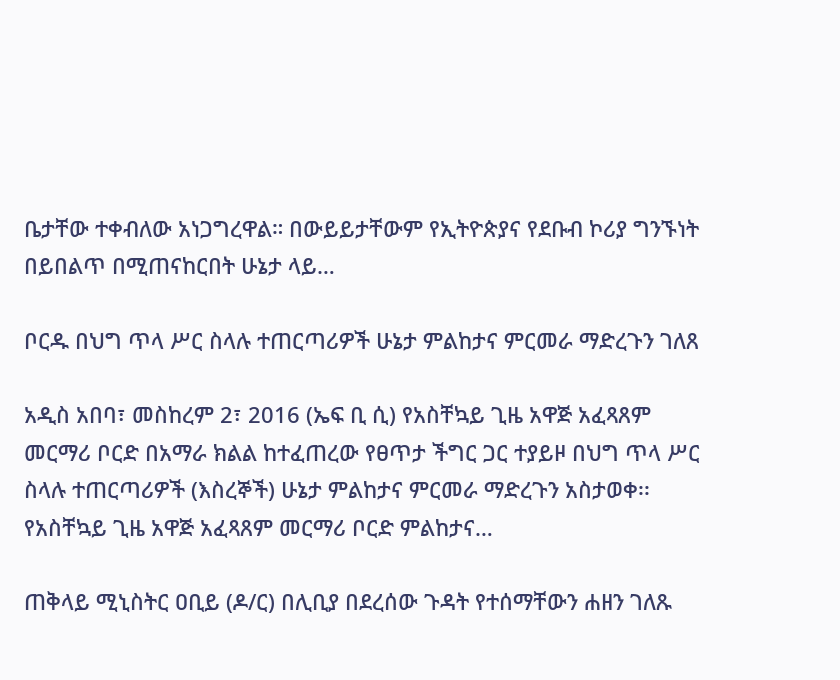ቤታቸው ተቀብለው አነጋግረዋል። በውይይታቸውም የኢትዮጵያና የደቡብ ኮሪያ ግንኙነት በይበልጥ በሚጠናከርበት ሁኔታ ላይ…

ቦርዱ በህግ ጥላ ሥር ስላሉ ተጠርጣሪዎች ሁኔታ ምልከታና ምርመራ ማድረጉን ገለጸ

አዲስ አበባ፣ መስከረም 2፣ 2016 (ኤፍ ቢ ሲ) የአስቸኳይ ጊዜ አዋጅ አፈጻጸም መርማሪ ቦርድ በአማራ ክልል ከተፈጠረው የፀጥታ ችግር ጋር ተያይዞ በህግ ጥላ ሥር ስላሉ ተጠርጣሪዎች (እስረኞች) ሁኔታ ምልከታና ምርመራ ማድረጉን አስታወቀ፡፡ የአስቸኳይ ጊዜ አዋጅ አፈጻጸም መርማሪ ቦርድ ምልከታና…

ጠቅላይ ሚኒስትር ዐቢይ (ዶ/ር) በሊቢያ በደረሰው ጉዳት የተሰማቸውን ሐዘን ገለጹ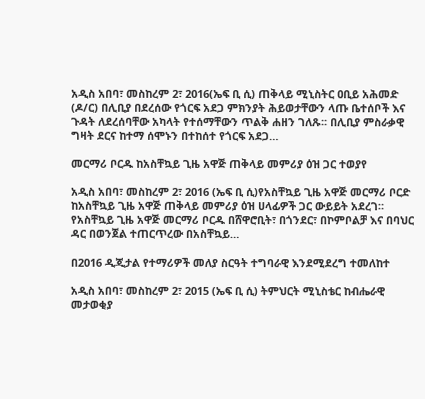አዲስ አበባ፣ መስከረም 2፣ 2016(ኤፍ ቢ ሲ) ጠቅላይ ሚኒስትር ዐቢይ አሕመድ (ዶ/ር) በሊቢያ በደረሰው የጎርፍ አደጋ ምክንያት ሕይወታቸውን ላጡ ቤተሰቦች እና ጉዳት ለደረሰባቸው አካላት የተሰማቸውን ጥልቅ ሐዘን ገለጹ፡፡ በሊቢያ ምስራቃዊ ግዛት ደርና ከተማ ሰሞኑን በተከሰተ የጎርፍ አደጋ…

መርማሪ ቦርዱ ከአስቸኳይ ጊዜ አዋጅ ጠቅላይ መምሪያ ዕዝ ጋር ተወያየ

አዲስ አበባ፣ መስከረም 2፣ 2016 (ኤፍ ቢ ሲ)የአስቸኳይ ጊዜ አዋጅ መርማሪ ቦርድ ከአስቸኳይ ጊዜ አዋጅ ጠቅላይ መምሪያ ዕዝ ሀላፊዎች ጋር ውይይት አደረገ። የአስቸኳይ ጊዜ አዋጅ መርማሪ ቦርዱ በሸዋሮቢት፣ በጎንደር፣ በኮምቦልቻ እና በባህር ዳር በወንጀል ተጠርጥረው በአስቸኳይ…

በ2016 ዲጂታል የተማሪዎች መለያ ስርዓት ተግባራዊ እንደሚደረግ ተመለከተ

አዲስ አበባ፣ መስከረም 2፣ 2015 (ኤፍ ቢ ሲ) ትምህርት ሚኒስቴር ከብሔራዊ መታወቂያ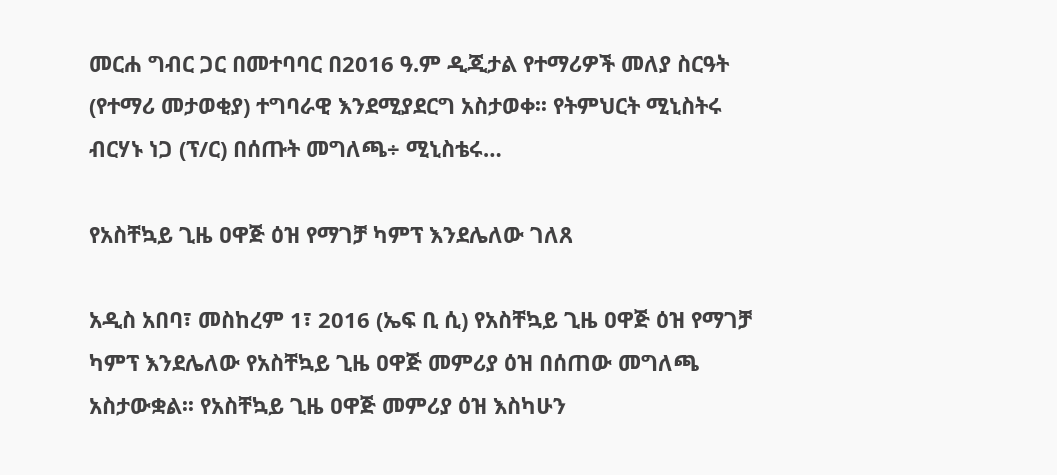መርሐ ግብር ጋር በመተባባር በ2016 ዓ.ም ዲጂታል የተማሪዎች መለያ ስርዓት (የተማሪ መታወቂያ) ተግባራዊ እንደሚያደርግ አስታወቀ፡፡ የትምህርት ሚኒስትሩ ብርሃኑ ነጋ (ፕ/ር) በሰጡት መግለጫ÷ ሚኒስቴሩ…

የአስቸኳይ ጊዜ ዐዋጅ ዕዝ የማገቻ ካምፕ እንደሌለው ገለጸ

አዲስ አበባ፣ መስከረም 1፣ 2016 (ኤፍ ቢ ሲ) የአስቸኳይ ጊዜ ዐዋጅ ዕዝ የማገቻ ካምፕ እንደሌለው የአስቸኳይ ጊዜ ዐዋጅ መምሪያ ዕዝ በሰጠው መግለጫ አስታውቋል፡፡ የአስቸኳይ ጊዜ ዐዋጅ መምሪያ ዕዝ እስካሁን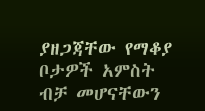ያዘጋጃቸው የማቆያ ቦታዎች አምስት ብቻ መሆናቸውን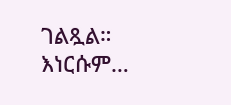ገልጿል። እነርሱም…